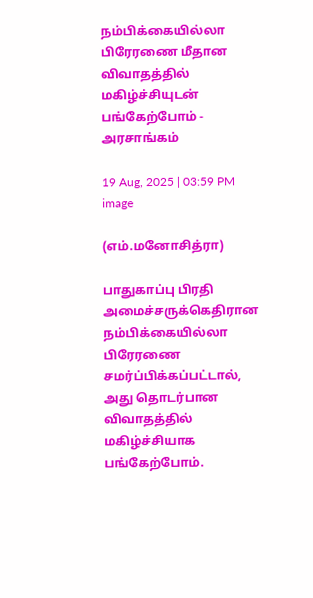நம்பிக்கையில்லா பிரேரணை மீதான விவாதத்தில் மகிழ்ச்சியுடன் பங்கேற்போம் - அரசாங்கம்

19 Aug, 2025 | 03:59 PM
image

(எம்.மனோசித்ரா)

பாதுகாப்பு பிரதி அமைச்சருக்கெதிரான நம்பிக்கையில்லா பிரேரணை சமர்ப்பிக்கப்பட்டால், அது தொடர்பான விவாதத்தில் மகிழ்ச்சியாக பங்கேற்போம்.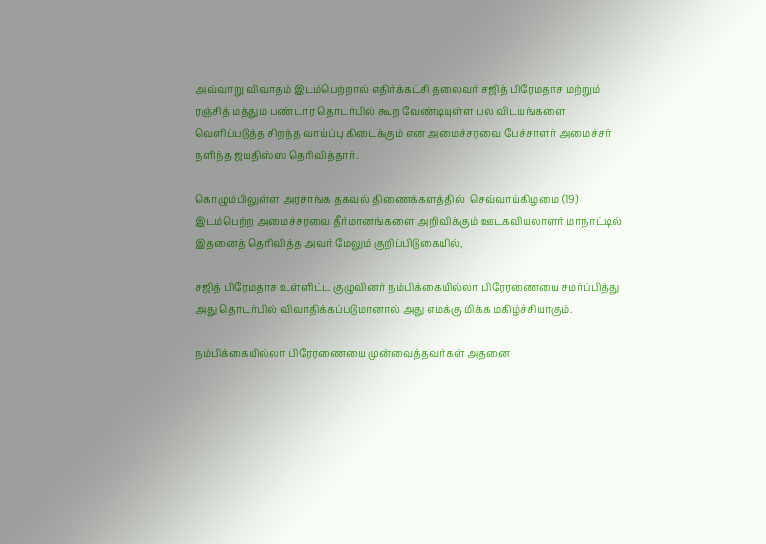அவ்வாறு விவாதம் இடம்பெற்றால் எதிர்க்கட்சி தலைவர் சஜித் பிரேமதாச மற்றும் ரஞ்சித் மத்தும பண்டார தொடர்பில் கூற வேண்டியுள்ள பல விடயங்களை வெளிப்படுத்த சிறந்த வாய்ப்பு கிடைக்கும் என அமைச்சரவை பேச்சாளர் அமைச்சர் நளிந்த ஜயதிஸ்ஸ தெரிவித்தார்.

கொழும்பிலுள்ள அரசாங்க தகவல் திணைக்களத்தில்  செவ்வாய்கிழமை (19) இடம்பெற்ற அமைச்சரவை தீர்மானங்களை அறிவிக்கும் ஊடகவியலாளர் மாநாட்டில் இதனைத் தெரிவித்த அவர் மேலும் குறிப்பிடுகையில்,

சஜித் பிரேமதாச உள்ளிட்ட குழுவினர் நம்பிக்கையில்லா பிரேரணையை சமர்ப்பித்து அது தொடர்பில் விவாதிக்கப்படுமானால் அது எமக்கு மிக்க மகிழ்ச்சியாகும்.

நம்பிக்கையில்லா பிரேரணையை முன்வைத்தவர்கள் அதனை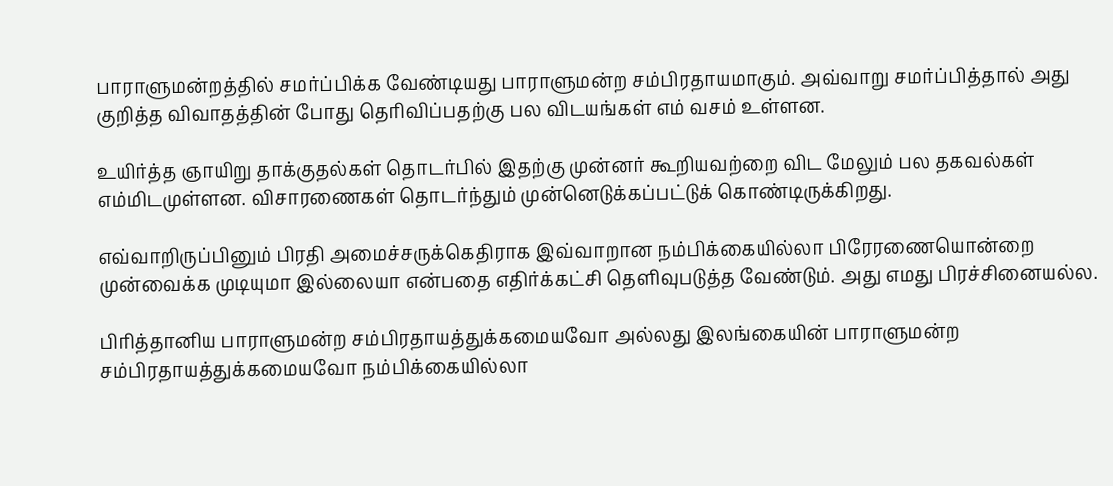பாராளுமன்றத்தில் சமர்ப்பிக்க வேண்டியது பாராளுமன்ற சம்பிரதாயமாகும். அவ்வாறு சமர்ப்பித்தால் அது குறித்த விவாதத்தின் போது தெரிவிப்பதற்கு பல விடயங்கள் எம் வசம் உள்ளன.

உயிர்த்த ஞாயிறு தாக்குதல்கள் தொடர்பில் இதற்கு முன்னர் கூறியவற்றை விட மேலும் பல தகவல்கள் எம்மிடமுள்ளன. விசாரணைகள் தொடர்ந்தும் முன்னெடுக்கப்பட்டுக் கொண்டிருக்கிறது.

எவ்வாறிருப்பினும் பிரதி அமைச்சருக்கெதிராக இவ்வாறான நம்பிக்கையில்லா பிரேரணையொன்றை முன்வைக்க முடியுமா இல்லையா என்பதை எதிர்க்கட்சி தெளிவுபடுத்த வேண்டும். அது எமது பிரச்சினையல்ல.

பிரித்தானிய பாராளுமன்ற சம்பிரதாயத்துக்கமையவோ அல்லது இலங்கையின் பாராளுமன்ற சம்பிரதாயத்துக்கமையவோ நம்பிக்கையில்லா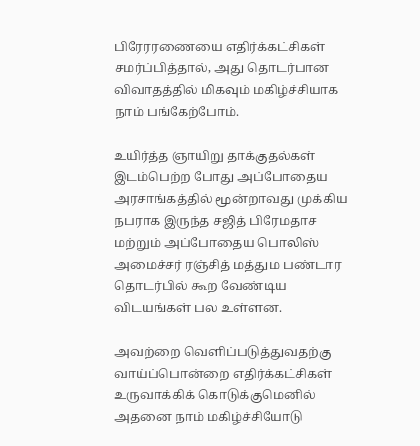பிரேரரணையை எதிர்க்கட்சிகள் சமர்ப்பித்தால், அது தொடர்பான விவாதத்தில் மிகவும் மகிழ்ச்சியாக நாம் பங்கேற்போம்.

உயிர்த்த ஞாயிறு தாக்குதல்கள் இடம்பெற்ற போது அப்போதைய அரசாங்கத்தில் மூன்றாவது முக்கிய நபராக இருந்த சஜித் பிரேமதாச மற்றும் அப்போதைய பொலிஸ் அமைச்சர் ரஞ்சித் மத்தும பண்டார தொடர்பில் கூற வேண்டிய விடயங்கள் பல உள்ளன.

அவற்றை வெளிப்படுத்துவதற்கு வாய்ப்பொன்றை எதிர்க்கட்சிகள் உருவாக்கிக் கொடுக்குமெனில் அதனை நாம் மகிழ்ச்சியோடு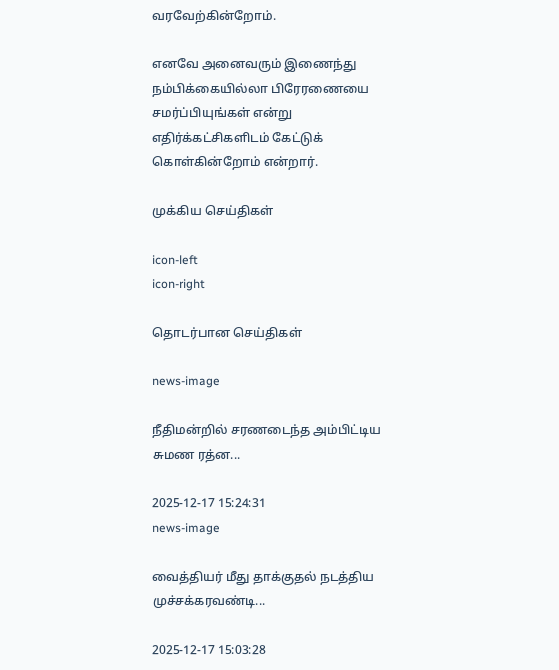வரவேற்கின்றோம்.

எனவே அனைவரும் இணைந்து நம்பிக்கையில்லா பிரேரணையை சமர்ப்பியுங்கள் என்று எதிர்க்கட்சிகளிடம் கேட்டுக் கொள்கின்றோம் என்றார்.

முக்கிய செய்திகள்

icon-left
icon-right

தொடர்பான செய்திகள்

news-image

நீதிமன்றில் சரணடைந்த அம்பிட்டிய சுமண ரத்ன...

2025-12-17 15:24:31
news-image

வைத்தியர் மீது தாக்குதல் நடத்திய முச்சக்கரவண்டி...

2025-12-17 15:03:28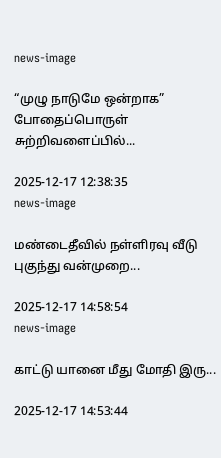news-image

“முழு நாடுமே ஒன்றாக” போதைப்பொருள் சுற்றிவளைப்பில்...

2025-12-17 12:38:35
news-image

மண்டைதீவில் நள்ளிரவு வீடு புகுந்து வன்முறை...

2025-12-17 14:58:54
news-image

காட்டு யானை மீது மோதி இரு...

2025-12-17 14:53:44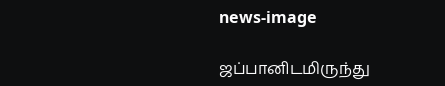news-image

ஜப்பானிடமிருந்து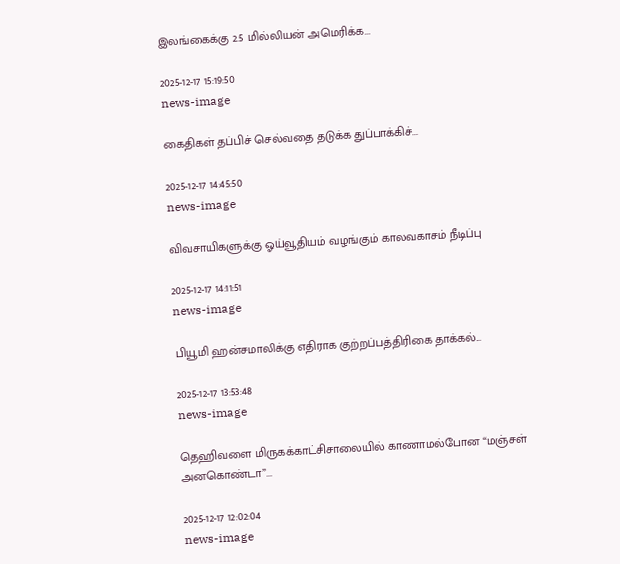இலங்கைக்கு 2.5 மில்லியன் அமெரிக்க...

2025-12-17 15:19:50
news-image

கைதிகள் தப்பிச் செல்வதை தடுக்க துப்பாக்கிச்...

2025-12-17 14:45:50
news-image

விவசாயிகளுக்கு ஓய்வூதியம் வழங்கும் காலவகாசம் நீடிப்பு

2025-12-17 14:11:51
news-image

பியூமி ஹன்சமாலிக்கு எதிராக குற்றப்பத்திரிகை தாக்கல்...

2025-12-17 13:53:48
news-image

தெஹிவளை மிருகக்காட்சிசாலையில் காணாமல்போன “மஞ்சள் அனகொண்டா”...

2025-12-17 12:02:04
news-image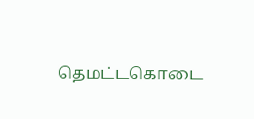தெமட்டகொடை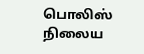பொலிஸ் நிலைய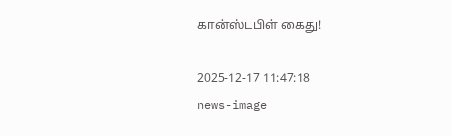கான்ஸ்டபிள் கைது!

2025-12-17 11:47:18
news-image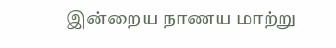இன்றைய நாணய மாற்று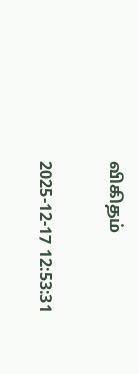விகிதம்

2025-12-17 12:53:31